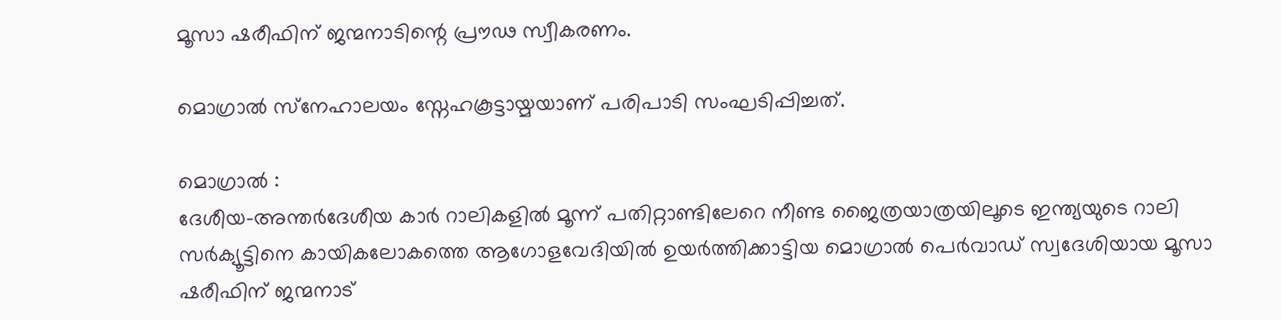മൂസാ ഷരീഫിന് ജന്മനാടിന്റെ പ്രൗഢ സ്വീകരണം.

മൊഗ്രാല്‍ സ്‌നേഹാലയം സ്നേഹകൂട്ടായ്മയാണ് പരിപാടി സംഘടിപ്പിച്ചത്.

മൊഗ്രാല്‍ :
ദേശീയ-അന്തര്‍ദേശീയ കാര്‍ റാലികളില്‍ മൂന്ന് പതിറ്റാണ്ടിലേറെ നീണ്ട ജൈത്രയാത്രയിലൂടെ ഇന്ത്യയുടെ റാലി സര്‍ക്യൂട്ടിനെ കായികലോകത്തെ ആഗോളവേദിയില്‍ ഉയര്‍ത്തിക്കാട്ടിയ മൊഗ്രാല്‍ പെര്‍വാഡ് സ്വദേശിയായ മൂസാ ഷരീഫിന് ജന്മനാട്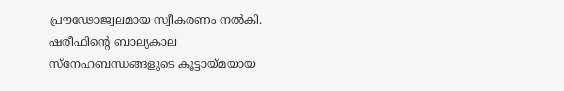പ്രൗഢോജ്വലമായ സ്വീകരണം നല്‍കി.
ഷരീഫിന്റെ ബാല്യകാല സ്‌നേഹബന്ധങ്ങളുടെ കൂട്ടായ്മയായ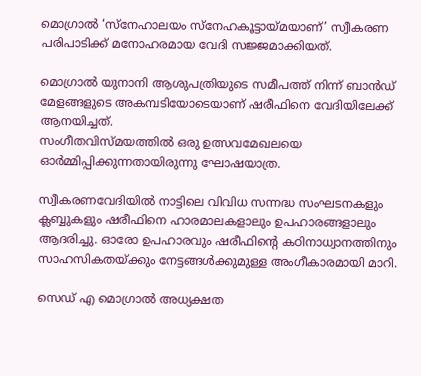മൊഗ്രാല്‍ ‘സ്‌നേഹാലയം സ്നേഹകൂട്ടായ്മയാണ്’ സ്വീകരണ പരിപാടിക്ക് മനോഹരമായ വേദി സജ്ജമാക്കിയത്.

മൊഗ്രാല്‍ യുനാനി ആശുപത്രിയുടെ സമീപത്ത് നിന്ന് ബാന്‍ഡ് മേളങ്ങളുടെ അകമ്പടിയോടെയാണ് ഷരീഫിനെ വേദിയിലേക്ക് ആനയിച്ചത്.
സംഗീതവിസ്മയത്തില്‍ ഒരു ഉത്സവമേഖലയെ ഓര്‍മ്മിപ്പിക്കുന്നതായിരുന്നു ഘോഷയാത്ര.

സ്വീകരണവേദിയില്‍ നാട്ടിലെ വിവിധ സന്നദ്ധ സംഘടനകളും ക്ലബ്ബുകളും ഷരീഫിനെ ഹാരമാലകളാലും ഉപഹാരങ്ങളാലും ആദരിച്ചു. ഓരോ ഉപഹാരവും ഷരീഫിന്റെ കഠിനാധ്വാനത്തിനും സാഹസികതയ്ക്കും നേട്ടങ്ങള്‍ക്കുമുള്ള അംഗീകാരമായി മാറി.

സെഡ് എ മൊഗ്രാല്‍ അധ്യക്ഷത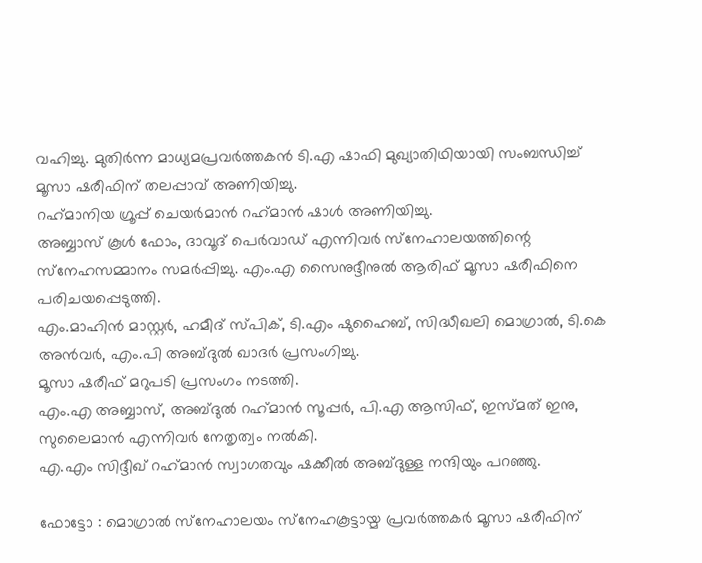വഹിച്ചു. മുതിര്‍ന്ന മാധ്യമപ്രവര്‍ത്തകന്‍ ടി.എ ഷാഫി മുഖ്യാതിഥിയായി സംബന്ധിച്ച് മൂസാ ഷരീഫിന് തലപ്പാവ് അണിയിച്ചു.
റഹ്‌മാനിയ ഗ്രൂപ്പ് ചെയര്‍മാന്‍ റഹ്‌മാന്‍ ഷാള്‍ അണിയിച്ചു.
അബ്ബാസ് കൂള്‍ ഫോം, ദാവൂദ് പെര്‍വാഡ് എന്നിവര്‍ സ്‌നേഹാലയത്തിന്റെ സ്‌നേഹസമ്മാനം സമര്‍പ്പിച്ചു. എം.എ സൈനുദ്ദീനുല്‍ ആരിഫ് മൂസാ ഷരീഫിനെ പരിചയപ്പെടുത്തി.
എം.മാഹിന്‍ മാസ്റ്റര്‍, ഹമീദ് സ്പിക്, ടി.എം ഷുഹൈബ്, സിദ്ധീഖലി മൊഗ്രാല്‍, ടി.കെ അന്‍വര്‍, എം.പി അബ്ദുല്‍ ഖാദര്‍ പ്രസംഗിച്ചു.
മൂസാ ഷരീഫ് മറുപടി പ്രസംഗം നടത്തി.
എം.എ അബ്ബാസ്, അബ്ദുല്‍ റഹ്‌മാന്‍ സൂപ്പര്‍, പി.എ ആസിഫ്, ഇസ്മത് ഇനു, സുലൈമാന്‍ എന്നിവര്‍ നേതൃത്വം നല്‍കി.
എ.എം സിദ്ദീഖ് റഹ്‌മാന്‍ സ്വാഗതവും ഷക്കീല്‍ അബ്ദുള്ള നന്ദിയും പറഞ്ഞു.

ഫോട്ടോ : മൊഗ്രാല്‍ സ്‌നേഹാലയം സ്‌നേഹകൂട്ടായ്മ പ്രവര്‍ത്തകര്‍ മൂസാ ഷരീഫിന്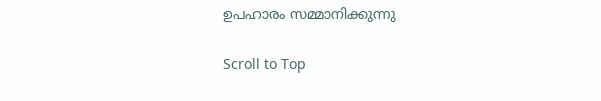ഉപഹാരം സമ്മാനിക്കുന്നു

Scroll to Top